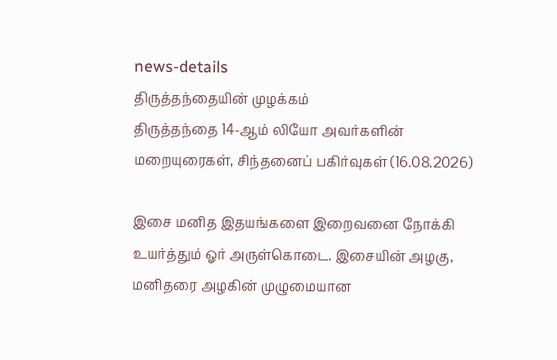news-details
திருத்தந்தையின் முழக்கம்
திருத்தந்தை 14-ஆம் லியோ அவர்களின் மறையுரைகள், சிந்தனைப் பகிர்வுகள் (16.08.2026)

இசை மனித இதயங்களை இறைவனை நோக்கி உயர்த்தும் ஓர் அருள்கொடை. இசையின் அழகு, மனிதரை அழகின் முழுமையான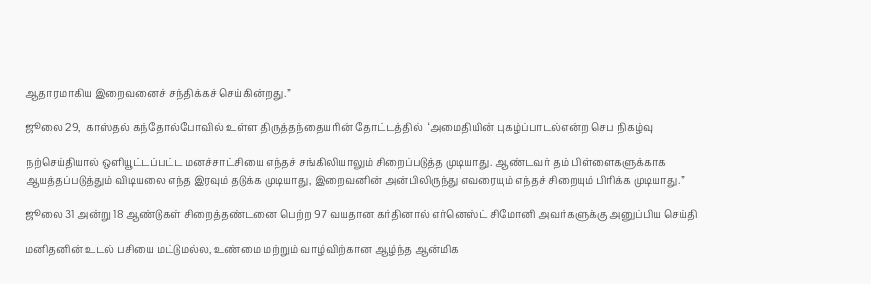ஆதாரமாகிய இறைவனைச் சந்திக்கச் செய்கின்றது.”

ஜூலை 29,  காஸ்தல் கந்தோல்போவில் உள்ள திருத்தந்தையரின் தோட்டத்தில்  ‘அமைதியின் புகழ்ப்பாடல்என்ற செப நிகழ்வு

நற்செய்தியால் ஒளியூட்டப்பட்ட மனச்சாட்சியை எந்தச் சங்கிலியாலும் சிறைப்படுத்த முடியாது. ஆண்டவர் தம் பிள்ளைகளுக்காக ஆயத்தப்படுத்தும் விடியலை எந்த இரவும் தடுக்க முடியாது, இறைவனின் அன்பிலிருந்து எவரையும் எந்தச் சிறையும் பிரிக்க முடியாது.”

ஜூலை 31 அன்று 18 ஆண்டுகள் சிறைத்தண்டனை பெற்ற 97 வயதான கர்தினால் எர்னெஸ்ட் சிமோனி அவர்களுக்கு அனுப்பிய செய்தி

மனிதனின் உடல் பசியை மட்டுமல்ல, உண்மை மற்றும் வாழ்விற்கான ஆழ்ந்த ஆன்மிக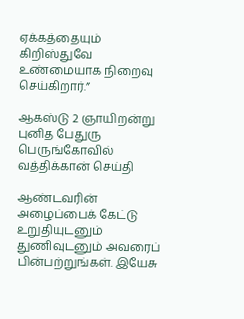ஏக்கத்தையும் கிறிஸ்துவே உண்மையாக நிறைவு செய்கிறார்.”

ஆகஸ்டு 2 ஞாயிறன்று  புனித பேதுரு பெருங்கோவில் வத்திக்கான் செய்தி

ஆண்டவரின் அழைப்பைக் கேட்டு உறுதியுடனும் துணிவுடனும் அவரைப் பின்பற்றுங்கள். இயேசு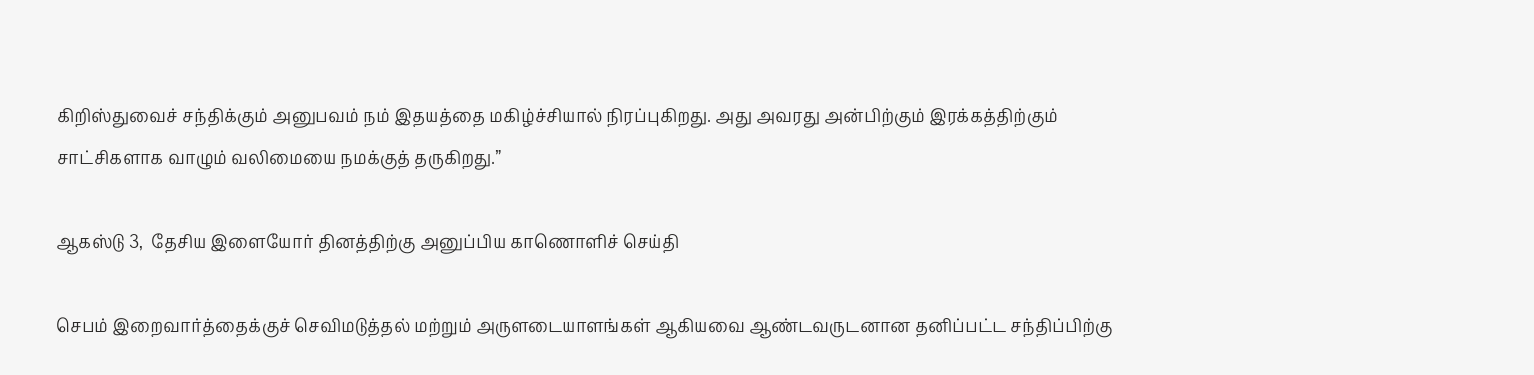கிறிஸ்துவைச் சந்திக்கும் அனுபவம் நம் இதயத்தை மகிழ்ச்சியால் நிரப்புகிறது. அது அவரது அன்பிற்கும் இரக்கத்திற்கும் சாட்சிகளாக வாழும் வலிமையை நமக்குத் தருகிறது.”

ஆகஸ்டு 3,  தேசிய இளையோர் தினத்திற்கு அனுப்பிய காணொளிச் செய்தி

செபம் இறைவார்த்தைக்குச் செவிமடுத்தல் மற்றும் அருளடையாளங்கள் ஆகியவை ஆண்டவருடனான தனிப்பட்ட சந்திப்பிற்கு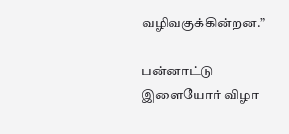வழிவகுக்கின்றன.”

பன்னாட்டு இளையோர் விழா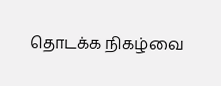தொடக்க நிகழ்வை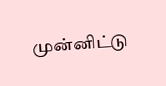முன்னிட்டு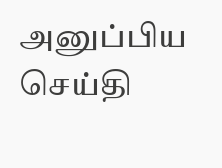அனுப்பிய செய்தி